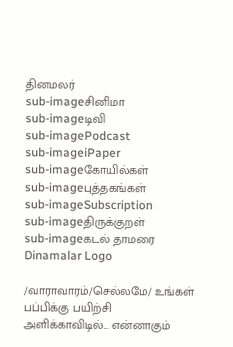தினமலர்
sub-imageசினிமா
sub-imageடிவி
sub-imagePodcast
sub-imageiPaper
sub-imageகோயில்கள்
sub-imageபுத்தகங்கள்
sub-imageSubscription
sub-imageதிருக்குறள்
sub-imageகடல் தாமரை
Dinamalar Logo

/வாராவாரம்/செல்லமே/ உங்கள் பப்பிக்கு பயிற்சி அளிக்காவிடில்... என்னாகும்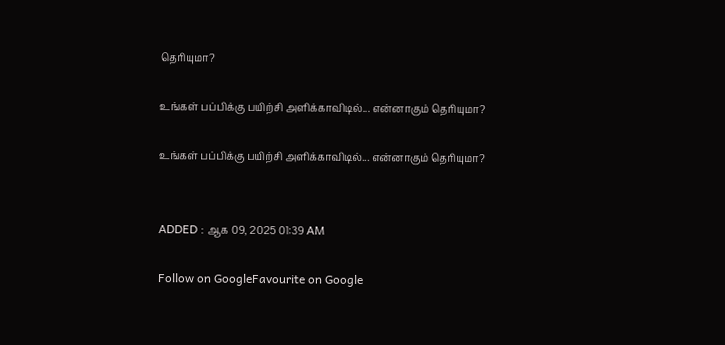தெரியுமா?

உங்கள் பப்பிக்கு பயிற்சி அளிக்காவிடில்... என்னாகும் தெரியுமா?

உங்கள் பப்பிக்கு பயிற்சி அளிக்காவிடில்... என்னாகும் தெரியுமா?


ADDED : ஆக 09, 2025 01:39 AM

Follow on GoogleFavourite on Google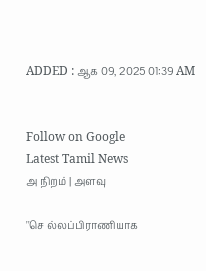ADDED : ஆக 09, 2025 01:39 AM


Follow on Google
Latest Tamil News
அ நிறம் | அளவு

''செ ல்லப்பிராணியாக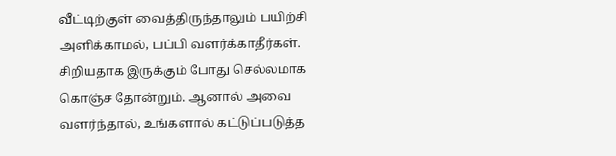வீட்டிற்குள் வைத்திருந்தாலும் பயிற்சி அளிக்காமல், பப்பி வளர்க்காதீர்கள். சிறியதாக இருக்கும் போது செல்லமாக கொஞ்ச தோன்றும். ஆனால் அவை வளர்ந்தால், உங்களால் கட்டுப்படுத்த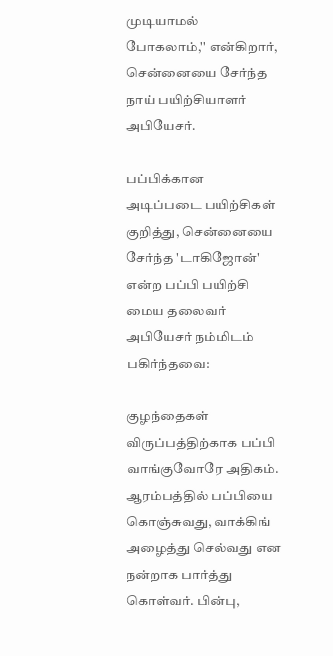முடியாமல் போகலாம்,'' என்கிறார், சென்னையை சேர்ந்த நாய் பயிற்சியாளர் அபியேசர்.

பப்பிக்கான அடிப்படை பயிற்சிகள் குறித்து, சென்னையை சேர்ந்த 'டாகிஜோன்' என்ற பப்பி பயிற்சி மைய தலைவர் அபியேசர் நம்மிடம் பகிர்ந்தவை:

குழந்தைகள் விருப்பத்திற்காக பப்பி வாங்குவோரே அதிகம். ஆரம்பத்தில் பப்பியை கொஞ்சுவது, வாக்கிங் அழைத்து செல்வது என நன்றாக பார்த்து கொள்வர். பின்பு,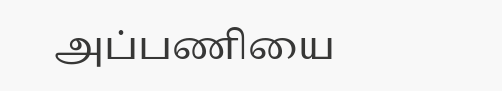அப்பணியை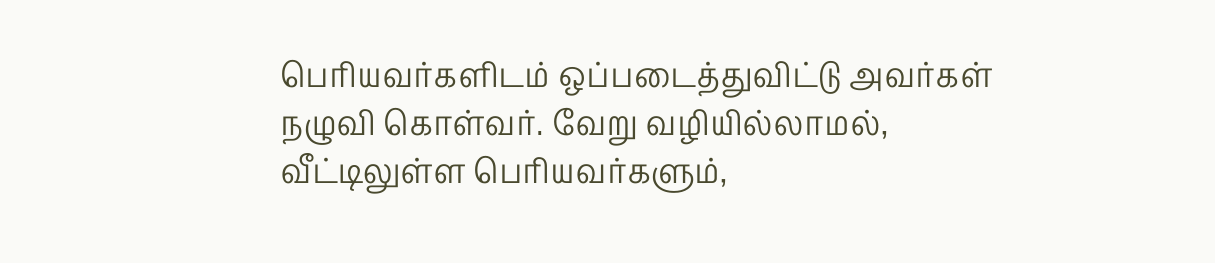பெரியவர்களிடம் ஒப்படைத்துவிட்டு அவர்கள் நழுவி கொள்வர். வேறு வழியில்லாமல், வீட்டிலுள்ள பெரியவர்களும்,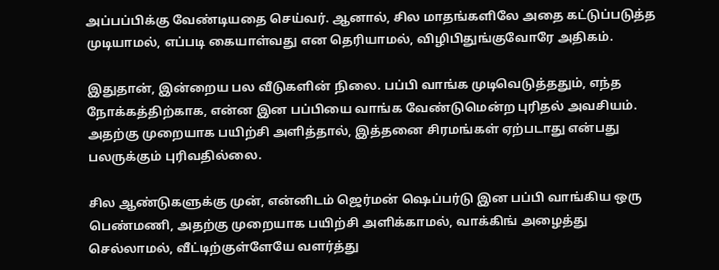அப்பப்பிக்கு வேண்டியதை செய்வர். ஆனால், சில மாதங்களிலே அதை கட்டுப்படுத்த முடியாமல், எப்படி கையாள்வது என தெரியாமல், விழிபிதுங்குவோரே அதிகம்.

இதுதான், இன்றைய பல வீடுகளின் நிலை. பப்பி வாங்க முடிவெடுத்ததும், எந்த நோக்கத்திற்காக, என்ன இன பப்பியை வாங்க வேண்டுமென்ற புரிதல் அவசியம். அதற்கு முறையாக பயிற்சி அளித்தால், இத்தனை சிரமங்கள் ஏற்படாது என்பது பலருக்கும் புரிவதில்லை.

சில ஆண்டுகளுக்கு முன், என்னிடம் ஜெர்மன் ஷெப்பர்டு இன பப்பி வாங்கிய ஒரு பெண்மணி, அதற்கு முறையாக பயிற்சி அளிக்காமல், வாக்கிங் அழைத்து செல்லாமல், வீட்டிற்குள்ளேயே வளர்த்து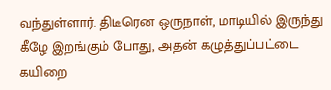வந்துள்ளார். திடீரென ஒருநாள், மாடியில் இருந்து கீழே இறங்கும் போது, அதன் கழுத்துப்பட்டை கயிறை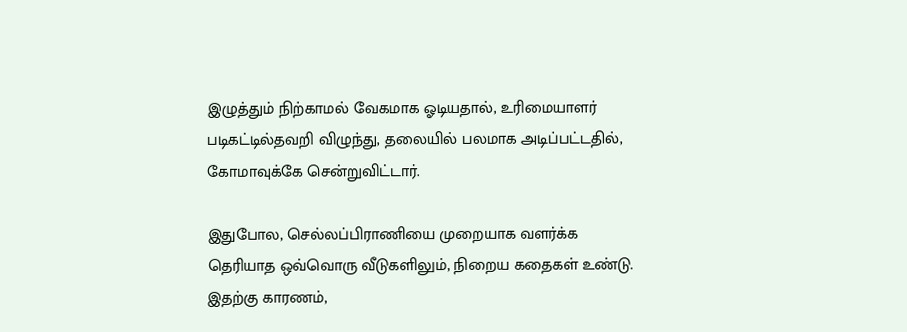இழுத்தும் நிற்காமல் வேகமாக ஓடியதால், உரிமையாளர் படிகட்டில்தவறி விழுந்து, தலையில் பலமாக அடிப்பட்டதில், கோமாவுக்கே சென்றுவிட்டார்.

இதுபோல, செல்லப்பிராணியை முறையாக வளர்க்க தெரியாத ஒவ்வொரு வீடுகளிலும், நிறைய கதைகள் உண்டு. இதற்கு காரணம்,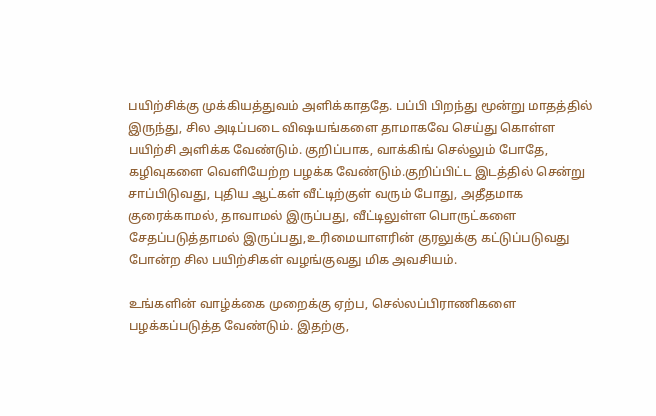பயிற்சிக்கு முக்கியத்துவம் அளிக்காததே. பப்பி பிறந்து மூன்று மாதத்தில் இருந்து, சில அடிப்படை விஷயங்களை தாமாகவே செய்து கொள்ள பயிற்சி அளிக்க வேண்டும். குறிப்பாக, வாக்கிங் செல்லும் போதே, கழிவுகளை வெளியேற்ற பழக்க வேண்டும்.குறிப்பிட்ட இடத்தில் சென்று சாப்பிடுவது, புதிய ஆட்கள் வீட்டிற்குள் வரும் போது, அதீதமாக குரைக்காமல், தாவாமல் இருப்பது, வீட்டிலுள்ள பொருட்களை சேதப்படுத்தாமல் இருப்பது,உரிமையாளரின் குரலுக்கு கட்டுப்படுவது போன்ற சில பயிற்சிகள் வழங்குவது மிக அவசியம்.

உங்களின் வாழ்க்கை முறைக்கு ஏற்ப, செல்லப்பிராணிகளை பழக்கப்படுத்த வேண்டும். இதற்கு,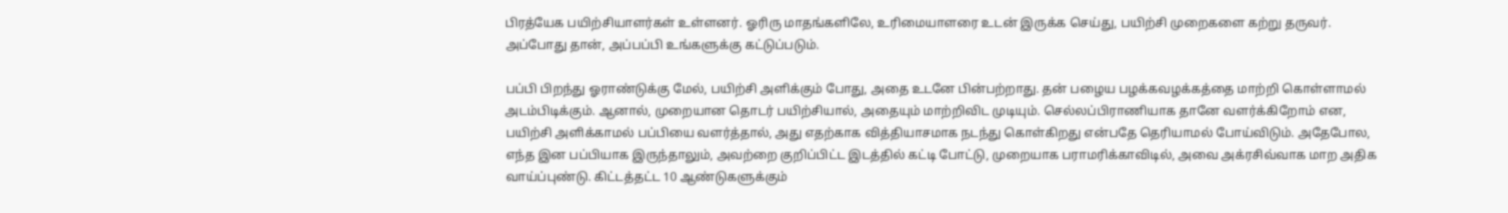பிரத்யேக பயிற்சியாளர்கள் உள்ளனர். ஓரிரு மாதங்களிலே, உரிமையாளரை உடன் இருக்க செய்து, பயிற்சி முறைகளை கற்று தருவர். அப்போது தான், அப்பப்பி உங்களுக்கு கட்டுப்படும்.

பப்பி பிறந்து ஓராண்டுக்கு மேல், பயிற்சி அளிக்கும் போது, அதை உடனே பின்பற்றாது. தன் பழைய பழக்கவழக்கத்தை மாற்றி கொள்ளாமல் அடம்பிடிக்கும். ஆனால், முறையான தொடர் பயிற்சியால், அதையும் மாற்றிவிட முடியும். செல்லப்பிராணியாக தானே வளர்க்கிறோம் என, பயிற்சி அளிக்காமல் பப்பியை வளர்த்தால், அது எதற்காக வித்தியாசமாக நடந்து கொள்கிறது என்பதே தெரியாமல் போய்விடும். அதேபோல, எந்த இன பப்பியாக இருந்தாலும், அவற்றை குறிப்பிட்ட இடத்தில் கட்டி போட்டு, முறையாக பராமரிக்காவிடில், அவை அக்ரசிவ்வாக மாற அதிக வாய்ப்புண்டு. கிட்டத்தட்ட 10 ஆண்டுகளுக்கும்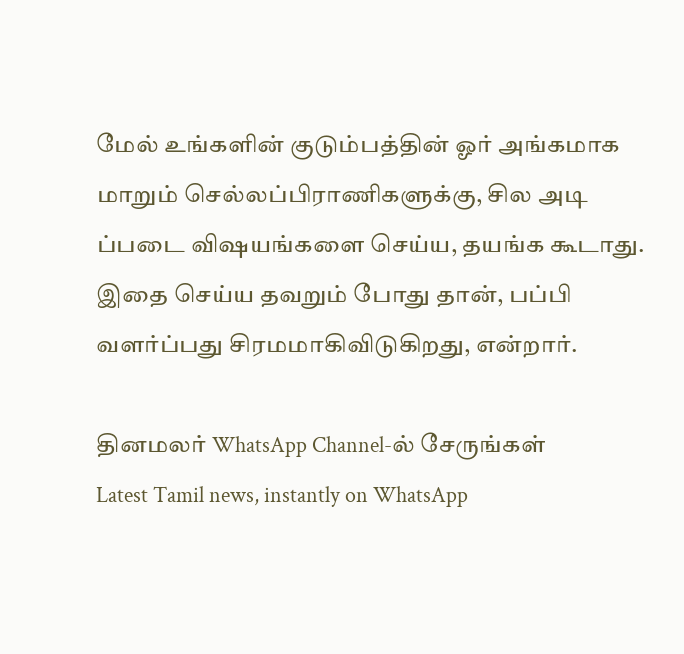மேல் உங்களின் குடும்பத்தின் ஓர் அங்கமாக மாறும் செல்லப்பிராணிகளுக்கு, சில அடி ப்படை விஷயங்களை செய்ய, தயங்க கூடாது. இதை செய்ய தவறும் போது தான், பப்பி வளர்ப்பது சிரமமாகிவிடுகிறது, என்றார்.

தினமலர் WhatsApp Channel-ல் சேருங்கள்
Latest Tamil news, instantly on WhatsApp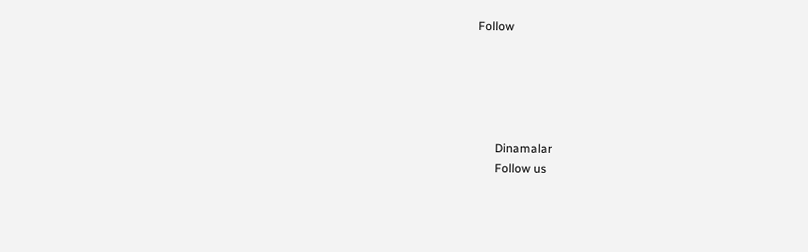Follow





      Dinamalar
      Follow us